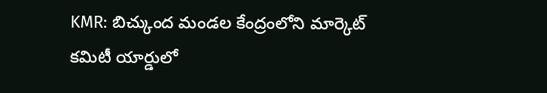KMR: బిచ్కుంద మండల కేంద్రంలోని మార్కెట్ కమిటీ యార్డులో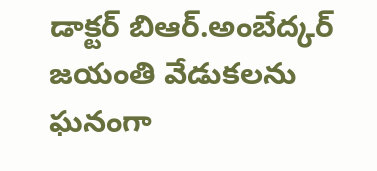డాక్టర్ బిఆర్.అంబేద్కర్ జయంతి వేడుకలను ఘనంగా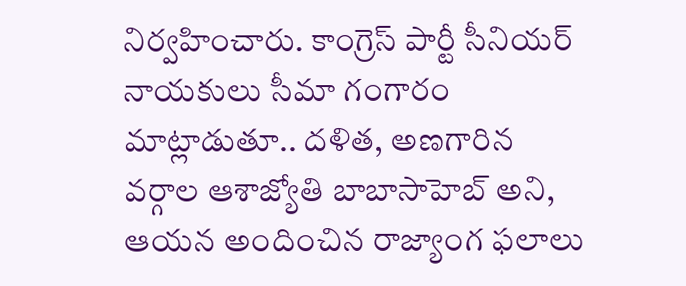నిర్వహించారు. కాంగ్రెస్ పార్టీ సీనియర్ నాయకులు సీమా గంగారం మాట్లాడుతూ.. దళిత, అణగారిన వర్గాల ఆశాజ్యోతి బాబాసాహెబ్ అని, ఆయన అందించిన రాజ్యాంగ ఫలాలు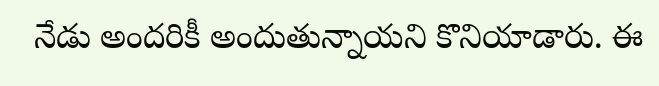నేడు అందరికీ అందుతున్నాయని కొనియాడారు. ఈ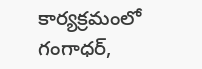కార్యక్రమంలో గంగాధర్,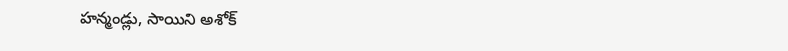హన్మండ్లు, సాయిని అశోక్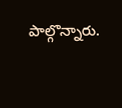పాల్గొన్నారు.